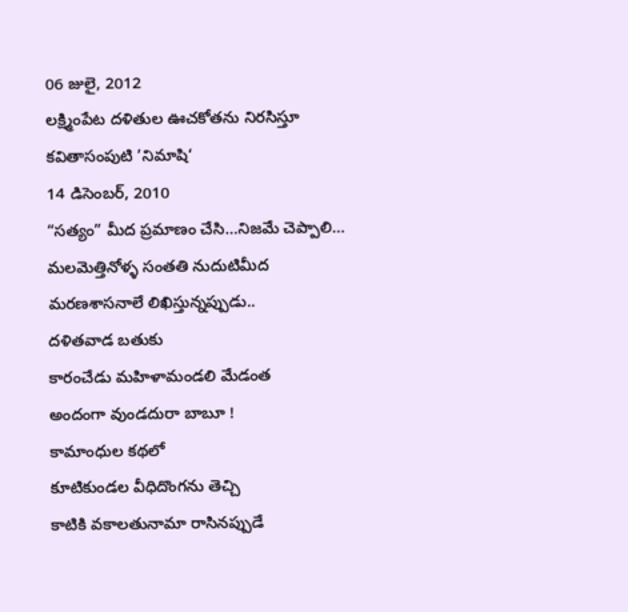06 జులై, 2012
లక్ష్మింపేట దళితుల ఊచకోతను నిరసిస్తూ కవితాసంపుటి ’నిమాషి‘
14 డిసెంబర్, 2010
“సత్యం” మీద ప్రమాణం చేసి…నిజమే చెప్పాలి…
మలమెత్తినోళ్ళ సంతతి నుదుటిమీద
మరణశాసనాలే లిఖిస్తున్నప్పుడు..
దళితవాడ బతుకు
కారంచేడు మహిళామండలి మేడంత
అందంగా వుండదురా బాబూ !
కామాంధుల కథలో
కూటికుండల వీధిదొంగను తెచ్చి
కాటికి వకాలతునామా రాసినప్పుడే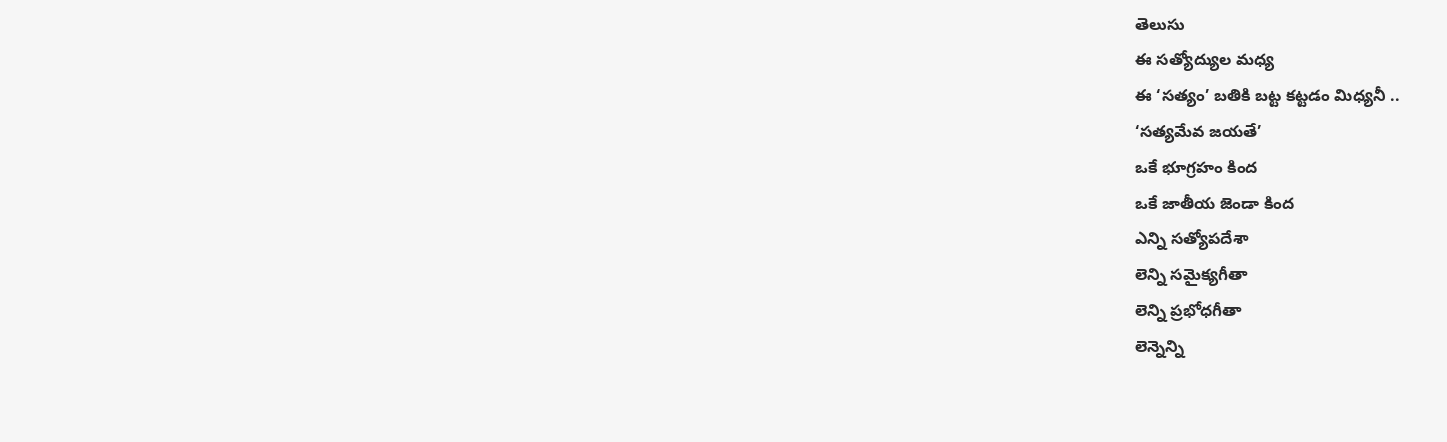తెలుసు
ఈ సత్యోద్యుల మధ్య
ఈ ‘సత్యం’ బతికి బట్ట కట్టడం మిధ్యనీ ..
‘సత్యమేవ జయతే’
ఒకే భూగ్రహం కింద
ఒకే జాతీయ జెండా కింద
ఎన్ని సత్యోపదేశా
లెన్ని సమైక్యగీతా
లెన్ని ప్రభోధగీతా
లెన్నెన్ని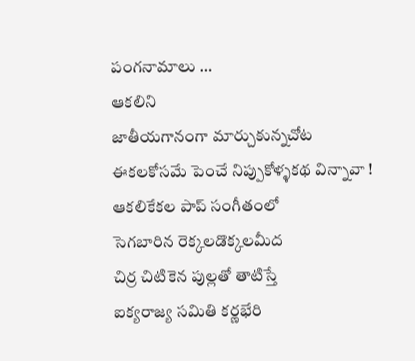పంగనామాలు …
ఆకలిని
జాతీయగానంగా మార్చుకున్నచోట
ఈకలకోసమే పెంచే నిప్పుకోళ్ళకథ విన్నావా !
ఆకలికేకల పాప్ సంగీతంలో
సెగబారిన రెక్కలడొక్కలమీద
చిర్ర చిటికెన పుల్లతో తాటిస్తే
ఐక్యరాజ్య సమితి కర్ణభేరి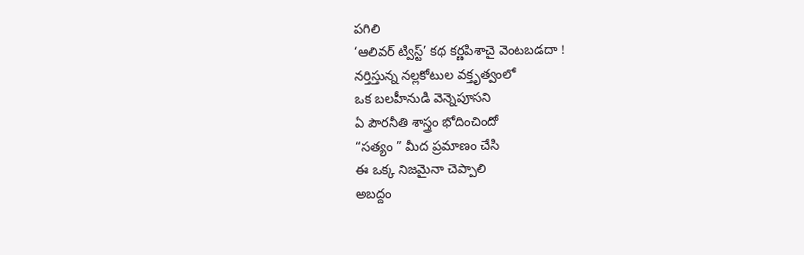పగిలి
‘ఆలివర్ ట్విస్ట్’ కథ కర్ణపిశాచై వెంటబడదా !
నర్తిస్తున్న నల్లకోటుల వక్తృత్వంలో
ఒక బలహీనుడి వెన్నెపూసని
ఏ పౌరనీతి శాస్త్రం భోదించిందో
“సత్యం ” మీద ప్రమాణం చేసి
ఈ ఒక్క నిజమైనా చెప్పాలి
అబద్దం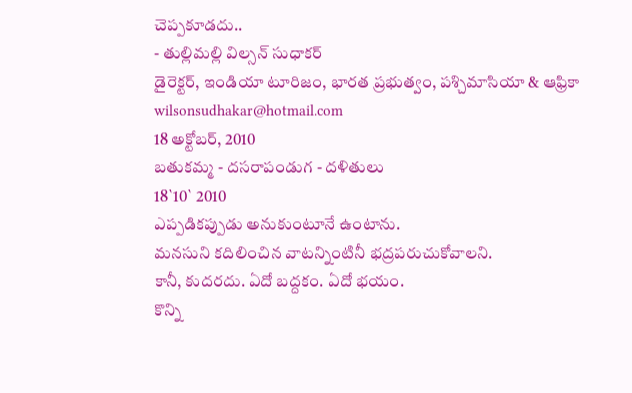చెప్పకూడదు..
- తుల్లిమల్లి విల్సన్ సుధాకర్
డైరెక్టర్, ఇండియా టూరిజం, భారత ప్రభుత్వం, పశ్చిమాసియా & ఆఫ్రికా
wilsonsudhakar@hotmail.com
18 అక్టోబర్, 2010
బతుకమ్మ - దసరాపండుగ - దళితులు
18`10` 2010
ఎప్పడికప్పుడు అనుకుంటూనే ఉంటాను.
మనసుని కదిలించిన వాటన్నింటినీ భద్రపరుచుకోవాలని.
కానీ, కుదరదు. ఏదో బద్దకం. ఏదో భయం.
కొన్ని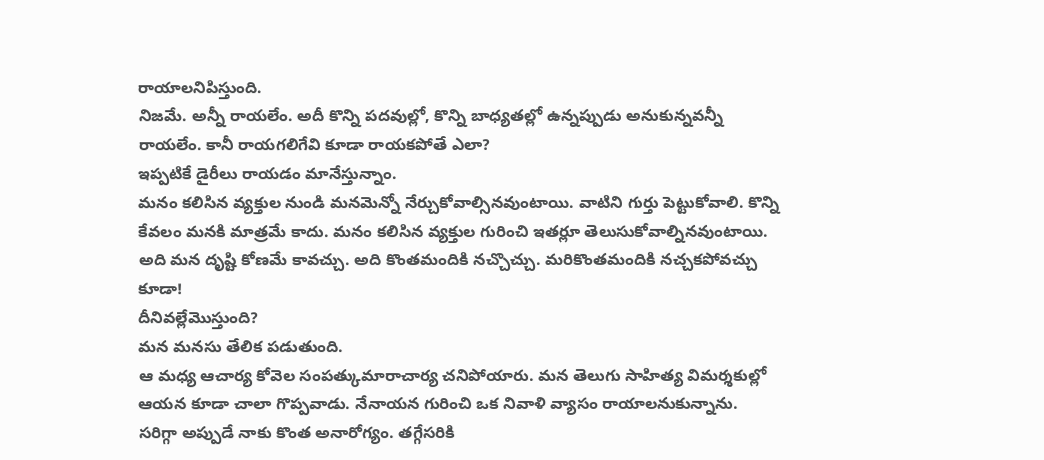రాయాలనిపిస్తుంది.
నిజమే. అన్నీ రాయలేం. అదీ కొన్ని పదవుల్లో, కొన్ని బాధ్యతల్లో ఉన్నప్పుడు అనుకున్నవన్నీ రాయలేం. కానీ రాయగలిగేవి కూడా రాయకపోతే ఎలా?
ఇప్పటికే డైరీలు రాయడం మానేస్తున్నాం.
మనం కలిసిన వ్యక్తుల నుండి మనమెన్నో నేర్చుకోవాల్సినవుంటాయి. వాటిని గుర్తు పెట్టుకోవాలి. కొన్ని కేవలం మనకి మాత్రమే కాదు. మనం కలిసిన వ్యక్తుల గురించి ఇతర్లూ తెలుసుకోవాల్నినవుంటాయి. అది మన దృష్టి కోణమే కావచ్చు. అది కొంతమందికి నచ్చొచ్చు. మరికొంతమందికి నచ్చకపోవచ్చు కూడా!
దీనివల్లేమొస్తుంది?
మన మనసు తేలిక పడుతుంది.
ఆ మధ్య ఆచార్య కోవెల సంపత్కుమారాచార్య చనిపోయారు. మన తెలుగు సాహిత్య విమర్శకుల్లో ఆయన కూడా చాలా గొప్పవాడు. నేనాయన గురించి ఒక నివాళి వ్యాసం రాయాలనుకున్నాను.
సరిగ్గా అప్పుడే నాకు కొంత అనారోగ్యం. తగ్గేసరికి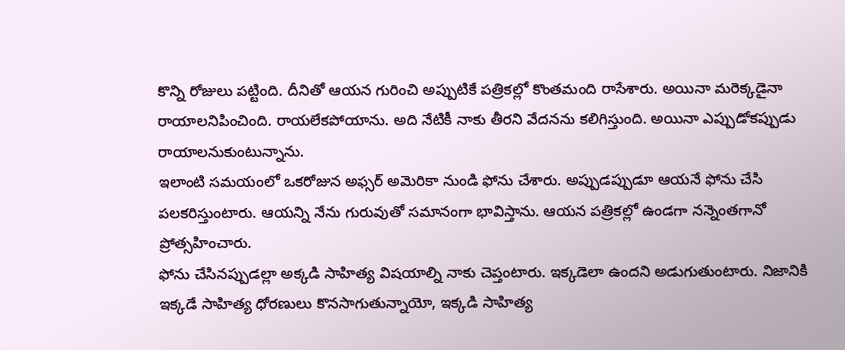కొన్ని రోజులు పట్టింది. దీనితో ఆయన గురించి అప్పుటికే పత్రికల్లో కొంతమంది రాసేశారు. అయినా మరెక్కడైనా రాయాలనిపించింది. రాయలేకపోయాను. అది నేటికీ నాకు తీరని వేదనను కలిగిస్తుంది. అయినా ఎప్పుడోకప్పుడు రాయాలనుకుంటున్నాను.
ఇలాంటి సమయంలో ఒకరోజున అఫ్సర్ అమెరికా నుండి ఫోను చేశారు. అప్పుడప్పుడూ ఆయనే ఫోను చేసి పలకరిస్తుంటారు. ఆయన్ని నేను గురువుతో సమానంగా భావిస్తాను. ఆయన పత్రికల్లో ఉండగా నన్నెంతగానో ప్రోత్సహించారు.
ఫోను చేసినప్పుడల్లా అక్కడి సాహిత్య విషయాల్ని నాకు చెప్తంటారు. ఇక్కడెలా ఉందని అడుగుతుంటారు. నిజానికి ఇక్కడే సాహిత్య ధోరణులు కొనసాగుతున్నాయో, ఇక్కడి సాహిత్య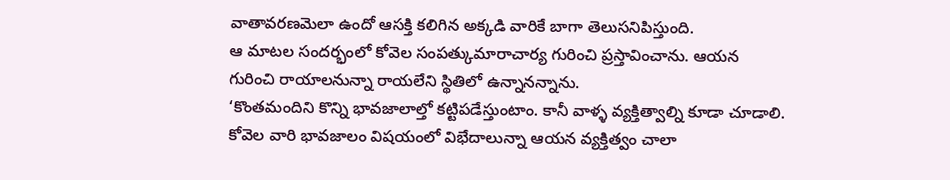వాతావరణమెలా ఉందో ఆసక్తి కలిగిన అక్కడి వారికే బాగా తెలుసనిపిస్తుంది.
ఆ మాటల సందర్భంలో కోవెల సంపత్కుమారాచార్య గురించి ప్రస్తావించాను. ఆయన గురించి రాయాలనున్నా రాయలేని స్థితిలో ఉన్నానన్నాను.
‘కొంతమందిని కొన్ని భావజాలాల్తో కట్టిపడేస్తుంటాం. కానీ వాళ్ళ వ్యక్తిత్వాల్ని కూడా చూడాలి. కోవెల వారి భావజాలం విషయంలో విభేదాలున్నా ఆయన వ్యక్తిత్వం చాలా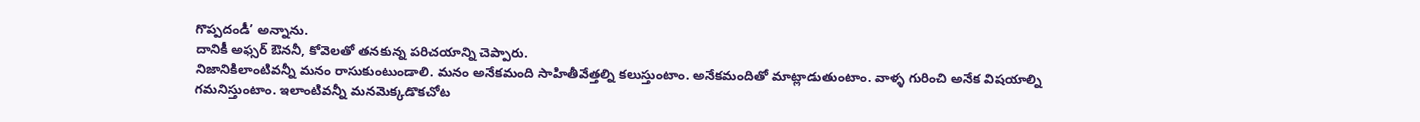గొప్పదండీ’ అన్నాను.
దానికీ అఫ్సర్ ఔననీ, కోవెలతో తనకున్న పరిచయాన్ని చెప్పారు.
నిజానికిలాంటివన్నీ మనం రాసుకుంటుండాలి. మనం అనేకమంది సాహితీవేత్తల్ని కలుస్తుంటాం. అనేకమందితో మాట్లాడుతుంటాం. వాళ్ళ గురించి అనేక విషయాల్ని గమనిస్తుంటాం. ఇలాంటివన్నీ మనమెక్కడొకచోట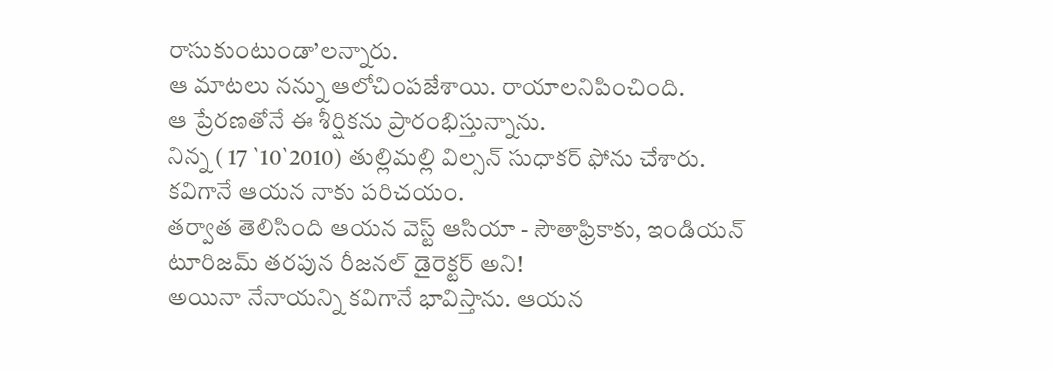రాసుకుంటుండా’లన్నారు.
ఆ మాటలు నన్ను ఆలోచింపజేశాయి. రాయాలనిపించింది.
ఆ ప్రేరణతోనే ఈ శీర్షికను ప్రారంభిస్తున్నాను.
నిన్న ( 17 `10`2010) తుల్లిమల్లి విల్సన్ సుధాకర్ ఫోను చేశారు.
కవిగానే ఆయన నాకు పరిచయం.
తర్వాత తెలిసింది ఆయన వెస్ట్ ఆసియా - సౌతాఫ్రికాకు, ఇండియన్ టూరిజమ్ తరపున రీజనల్ డైరెక్టర్ అని!
అయినా నేనాయన్ని కవిగానే భావిస్తాను. ఆయన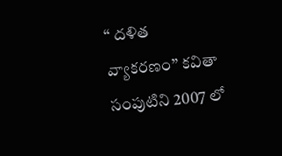‘‘ దళిత వ్యాకరణం’’ కవితా సంపుటిని 2007 లో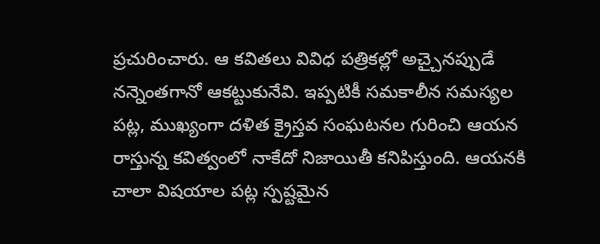ప్రచురించారు. ఆ కవితలు వివిధ పత్రికల్లో అచ్చైనప్పుడే నన్నెంతగానో ఆకట్టుకునేవి. ఇప్పటికీ సమకాలీన సమస్యల పట్ల, ముఖ్యంగా దళిత క్రైస్తవ సంఘటనల గురించి ఆయన రాస్తున్న కవిత్వంలో నాకేదో నిజాయితీ కనిపిస్తుంది. ఆయనకి చాలా విషయాల పట్ల స్పష్టమైన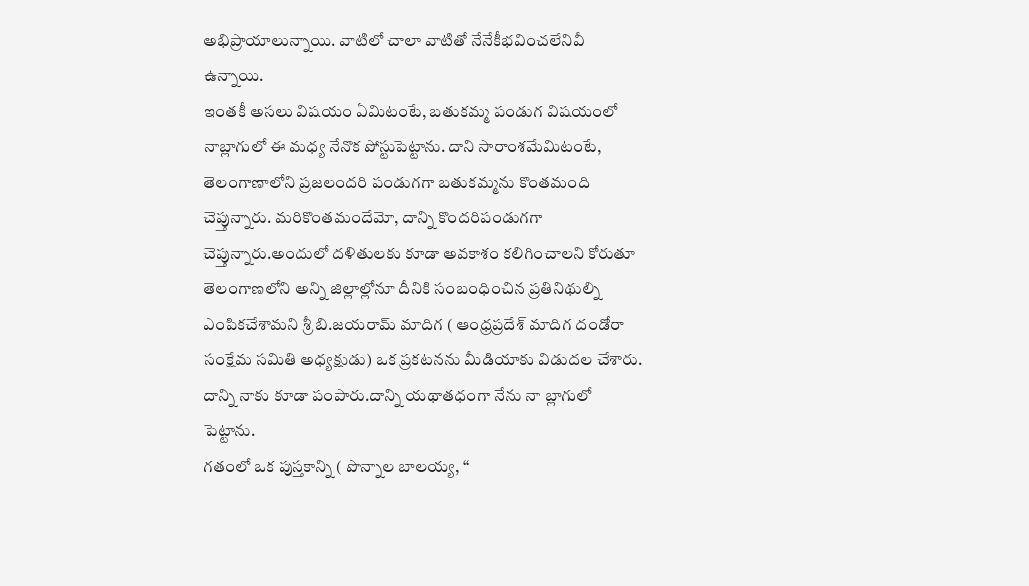అభిప్రాయాలున్నాయి. వాటిలో చాలా వాటితో నేనేకీభవించలేనివీ ఉన్నాయి.
ఇంతకీ అసలు విషయం ఏమిటంటే, బతుకమ్మ పండుగ విషయంలో నాబ్లాగులో ఈ మధ్య నేనొక పోస్టుపెట్టాను. దాని సారాంశమేమిటంటే, తెలంగాణాలోని ప్రజలందరి పండుగగా బతుకమ్మను కొంతమంది చెప్తున్నారు. మరికొంతమందేమో, దాన్ని కొందరిపండుగగా చెప్తున్నారు.అందులో దళితులకు కూడా అవకాశం కలిగించాలని కోరుతూ తెలంగాణలోని అన్ని జిల్లాల్లోనూ దీనికి సంబంధించిన ప్రతినిథుల్ని ఎంపికచేశామని శ్రీ బి.జయరామ్ మాదిగ ( ఆంధ్రప్రదేశ్ మాదిగ దండోరా సంక్షేమ సమితి అధ్యక్షుడు) ఒక ప్రకటనను మీడియాకు విడుదల చేశారు. దాన్ని నాకు కూడా పంపారు.దాన్ని యథాతధంగా నేను నా బ్లాగులో పెట్టాను.
గతంలో ఒక పుస్తకాన్ని ( పొన్నాల బాలయ్య, ‘‘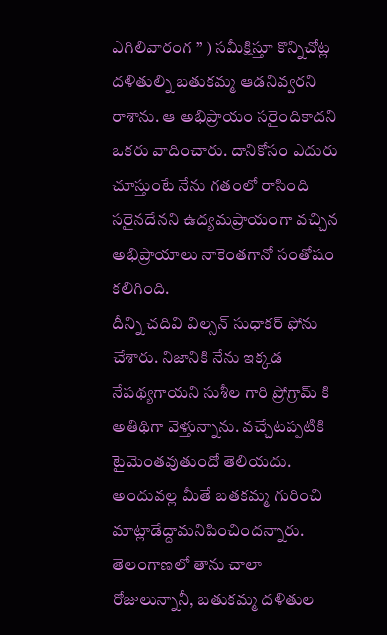ఎగిలివారంగ ’’ ) సమీక్షిస్తూ కొన్నిచోట్ల దళితుల్ని బతుకమ్మ ఆడనివ్వరని రాశాను. ఆ అభిప్రాయం సరైందికాదని ఒకరు వాదించారు. దానికోసం ఎదురు చూస్తుంటే నేను గతంలో రాసింది సరైనదేనని ఉద్యమప్రాయంగా వచ్చిన అభిప్రాయాలు నాకెంతగానో సంతోషం కలిగింది.
దీన్ని చదివి విల్సన్ సుధాకర్ ఫోను చేశారు. నిజానికి నేను ఇక్కడ నేపథ్యగాయని సుశీల గారి ప్రోగ్రామ్ కి అతిథిగా వెళ్తున్నాను. వచ్చేటప్పటికి టైమెంతవుతుందో తెలియదు. అందువల్ల మీతే బతకమ్మ గురించి మాట్లాడేద్దామనిపించిందన్నారు. తెలంగాణలో తాను చాలా రోజులున్నానీ, బతుకమ్మ దళితుల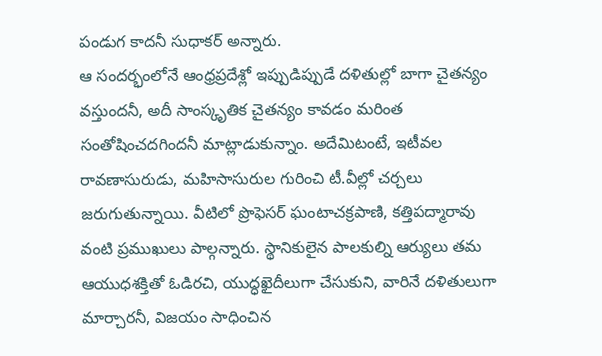పండుగ కాదనీ సుధాకర్ అన్నారు.
ఆ సందర్భంలోనే ఆంధ్రప్రదేశ్లో ఇప్పుడిప్పుడే దళితుల్లో బాగా చైతన్యం వస్తుందనీ, అదీ సాంస్కృతిక చైతన్యం కావడం మరింత సంతోషించదగిందనీ మాట్లాడుకున్నాం. అదేమిటంటే, ఇటీవల రావణాసురుడు, మహిసాసురుల గురించి టీ.వీల్లో చర్చలు జరుగుతున్నాయి. వీటిలో ప్రొఫెసర్ ఘంటాచక్రపాణి, కత్తిపద్మారావు వంటి ప్రముఖులు పాల్గన్నారు. స్థానికులైన పాలకుల్ని ఆర్యులు తమ ఆయుధశక్తితో ఓడిరచి, యుద్ధఖైదీలుగా చేసుకుని, వారినే దళితులుగా మార్చారనీ, విజయం సాధించిన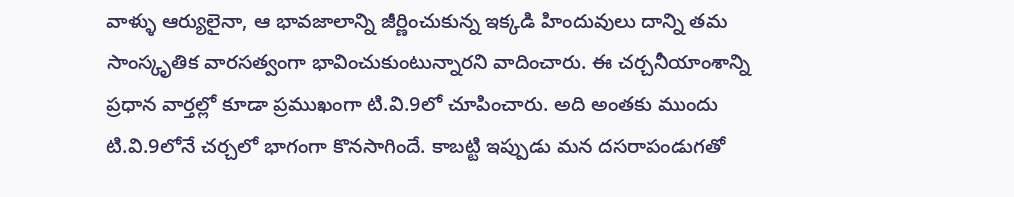వాళ్ళు ఆర్యులైనా, ఆ భావజాలాన్ని జీర్ణించుకున్న ఇక్కడి హిందువులు దాన్ని తమ సాంస్కృతిక వారసత్వంగా భావించుకుంటున్నారని వాదించారు. ఈ చర్చనీయాంశాన్ని ప్రధాన వార్తల్లో కూడా ప్రముఖంగా టి.వి.9లో చూపించారు. అది అంతకు ముందు టి.వి.9లోనే చర్చలో భాగంగా కొనసాగిందే. కాబట్టి ఇప్పుడు మన దసరాపండుగతో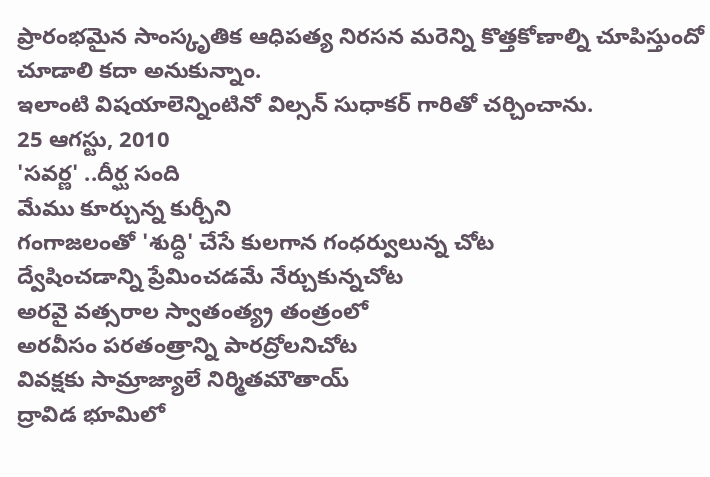ప్రారంభమైన సాంస్కృతిక ఆధిపత్య నిరసన మరెన్ని కొత్తకోణాల్ని చూపిస్తుందో చూడాలి కదా అనుకున్నాం.
ఇలాంటి విషయాలెన్నింటినో విల్సన్ సుధాకర్ గారితో చర్చించాను.
25 ఆగస్టు, 2010
'సవర్ణ' ..దీర్ఘ సంది
మేము కూర్చున్న కుర్చీని
గంగాజలంతో 'శుద్ధి' చేసే కులగాన గంధర్వులున్న చోట
ద్వేషించడాన్ని ప్రేమించడమే నేర్చుకున్నచోట
అరవై వత్సరాల స్వాతంత్య్ర తంత్రంలో
అరవీసం పరతంత్రాన్ని పారద్రోలనిచోట
వివక్షకు సామ్రాజ్యాలే నిర్మితమౌతాయ్
ద్రావిడ భూమిలో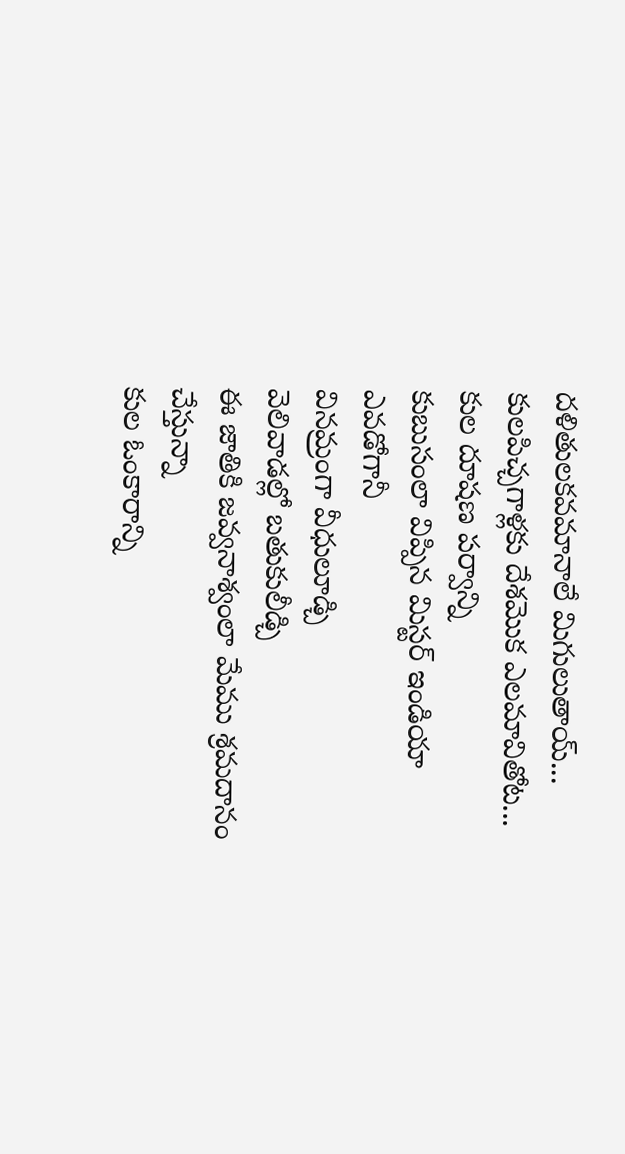దళితులకవమానాలే మిగులుతాయ్...
కులపిచ్చగాళ్లకు దేశమొక ఎలమావితోట...
కుల దూషణ పర్వాన్ని
కుబుసంలా విప్పిన మిస్టర్ ఇండియా ఎవడోగానీ
వినమ్రంగా వీధులూడ్చి
వెలివాడల్లో బతుకులీడ్చి
ఈ జాతికి జవ్వనాశ్వంలా మేము శ్రమదానం చేస్తున్నా
కుల ఓంకారాన్ని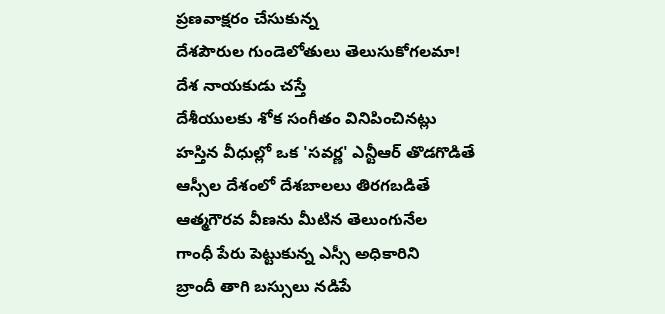ప్రణవాక్షరం చేసుకున్న
దేశపౌరుల గుండెలోతులు తెలుసుకోగలమా!
దేశ నాయకుడు చస్తే
దేశీయులకు శోక సంగీతం వినిపించినట్లు
హస్తిన వీధుల్లో ఒక 'సవర్ణ' ఎన్టీఆర్ తొడగొడితే
ఆస్సీల దేశంలో దేశబాలలు తిరగబడితే
ఆత్మగౌరవ వీణను మీటిన తెలుంగునేల
గాంధీ పేరు పెట్టుకున్న ఎస్సీ అధికారిని
బ్రాందీ తాగి బస్సులు నడిపే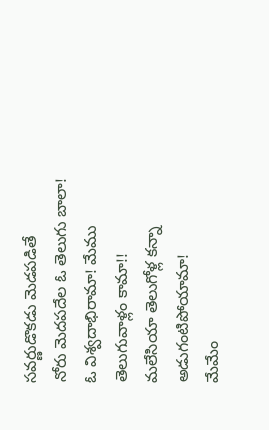సవర్ణుడొకడు మెడపడితే
నోరు మెదపదేల ఓ తెలుగు బాలా!
ఓ విశ్వదాభిరామా! మేము తెలుగువాళ్లం కామా!!
మలేసియా తెలుగోళ్ల కన్నా అడుగంటిపోయామా!
మేమేం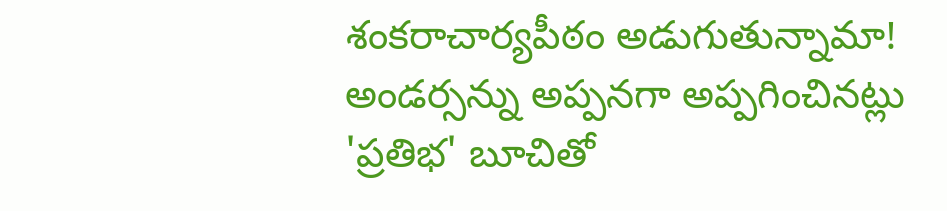శంకరాచార్యపీఠం అడుగుతున్నామా!
అండర్సన్ను అప్పనగా అప్పగించినట్లు
'ప్రతిభ' బూచితో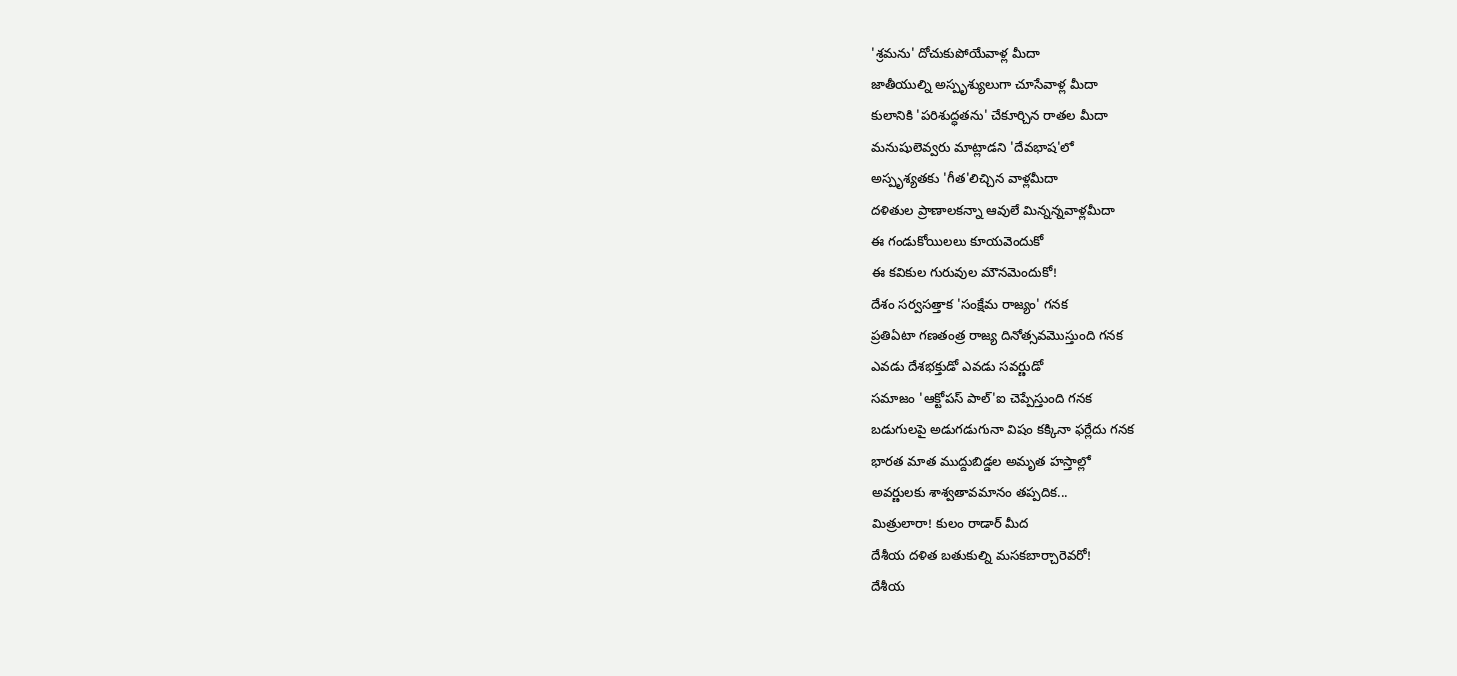'శ్రమను' దోచుకుపోయేవాళ్ల మీదా
జాతీయుల్ని అస్పృశ్యులుగా చూసేవాళ్ల మీదా
కులానికి 'పరిశుద్ధతను' చేకూర్చిన రాతల మీదా
మనుషులెవ్వరు మాట్లాడని 'దేవభాష'లో
అస్పృశ్యతకు 'గీత'లిచ్చిన వాళ్లమీదా
దళితుల ప్రాణాలకన్నా ఆవులే మిన్నన్నవాళ్లమీదా
ఈ గండుకోయిలలు కూయవెందుకో
ఈ కవికుల గురువుల మౌనమెందుకో!
దేశం సర్వసత్తాక 'సంక్షేమ రాజ్యం' గనక
ప్రతిఏటా గణతంత్ర రాజ్య దినోత్సవమొస్తుంది గనక
ఎవడు దేశభక్తుడో ఎవడు సవర్ణుడో
సమాజం 'ఆక్టోపస్ పాల్'ఐ చెప్పేస్తుంది గనక
బడుగులపై అడుగడుగునా విషం కక్కినా ఫర్లేదు గనక
భారత మాత ముద్దుబిడ్డల అమృత హస్తాల్లో
అవర్ణులకు శాశ్వతావమానం తప్పదిక...
మిత్రులారా! కులం రాడార్ మీద
దేశీయ దళిత బతుకుల్ని మసకబార్చారెవరో!
దేశీయ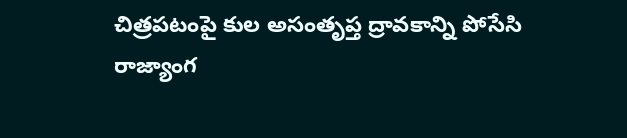చిత్రపటంపై కుల అసంతృప్త ద్రావకాన్ని పోసేసి
రాజ్యాంగ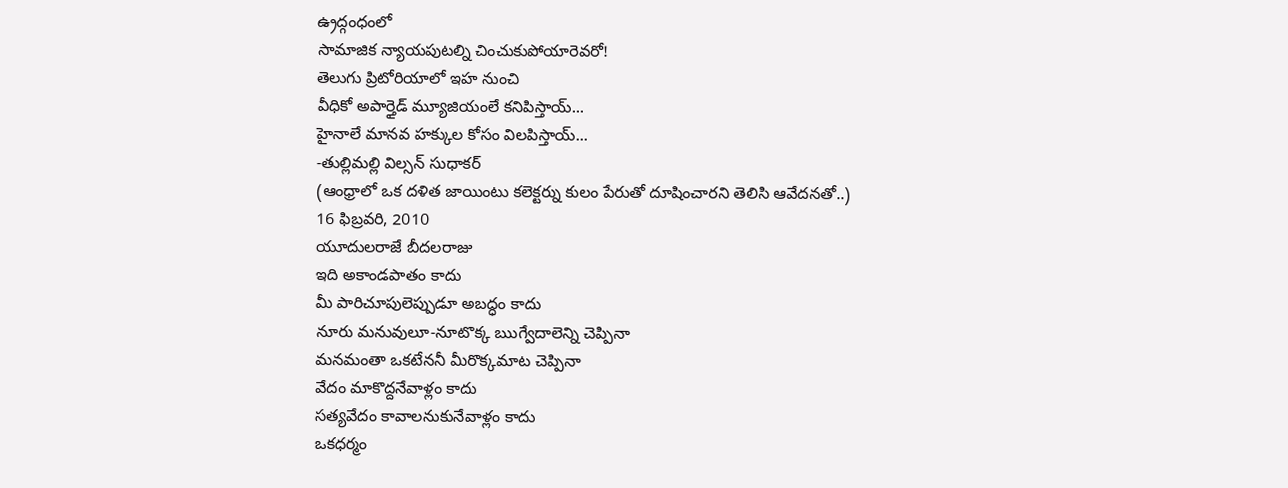ఉ్రద్గంధంలో
సామాజిక న్యాయపుటల్ని చించుకుపోయారెవరో!
తెలుగు ప్రిటోరియాలో ఇహ నుంచి
వీధికో అపార్తైడ్ మ్యూజియంలే కనిపిస్తాయ్...
హైనాలే మానవ హక్కుల కోసం విలపిస్తాయ్...
-తుల్లిమల్లి విల్సన్ సుధాకర్
(ఆంధ్రాలో ఒక దళిత జాయింటు కలెక్టర్ను కులం పేరుతో దూషించారని తెలిసి ఆవేదనతో..)
16 ఫిబ్రవరి, 2010
యూదులరాజే బీదలరాజు
ఇది అకాండపాతం కాదు
మీ పారిచూపులెప్పుడూ అబద్ధం కాదు
నూరు మనువులూ-నూటొక్క ఋగ్వేదాలెన్ని చెప్పినా
మనమంతా ఒకటేననీ మీరొక్కమాట చెప్పినా
వేదం మాకొద్దనేవాళ్లం కాదు
సత్యవేదం కావాలనుకునేవాళ్లం కాదు
ఒకధర్మం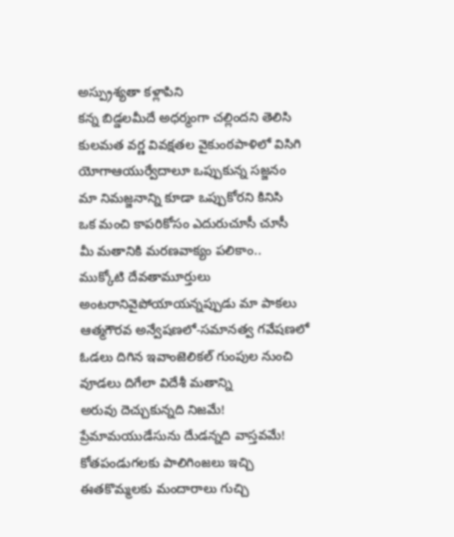అస్ప్రుశ్యతా కళ్లాపిని
కన్న బిడ్డలమీదే అధర్మంగా చల్లిందని తెలిసి
కులమత వర్ణ వివక్షతల వైకుంఠపాళిలో విసిగి
యోగాఆయుర్వేదాలూ ఒప్పుకున్న సజ్జనం
మా నిమజ్జనాన్ని కూడా ఒప్పుకోరని కినిసి
ఒక మంచి కాపరికోసం ఎదురుచూసీ చూసీ
మీ మతానికి మరణవాక్యం పలికాం..
ముక్కోటి దేవతామూర్తులు
అంటరానివైపోయాయన్నప్పుడు మా పాకలు
ఆత్మగౌరవ అన్వేషణలో-సమానత్వ గవేషణలో
ఓడలు దిగిన ఇవాంజెలికల్ గుంపుల నుంచి
వూడలు దిగేలా విదేశీ మతాన్ని
అరువు దెచ్చుకున్నది నిజమే!
ప్రేమామయుడేసును దేుడన్నది వాస్తవమే!
కోతపండుగలకు పాలిగింజలు ఇచ్చి
ఈతకొమ్మలకు మందారాలు గుచ్చి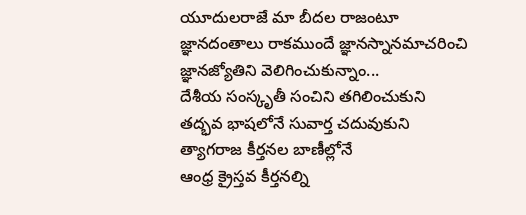యూదులరాజే మా బీదల రాజంటూ
జ్ఞానదంతాలు రాకముందే జ్ఞానస్నానమాచరించి
జ్ఞానజ్యోతిని వెలిగించుకున్నాం...
దేశీయ సంస్కృతీ సంచిని తగిలించుకుని
తద్భవ భాషలోనే సువార్త చదువుకుని
త్యాగరాజ కీర్తనల బాణీల్లోనే
ఆంధ్ర క్రైస్తవ కీర్తనల్ని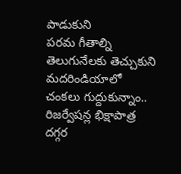పాడుకుని
పరమ గీతాల్ని తెలుగునేలకు తెచ్చుకుని
మదరిండియాలో చంకలు గుద్దుకున్నాం..
రిజర్వేషన్ల భిక్షాపాత్ర దగ్గర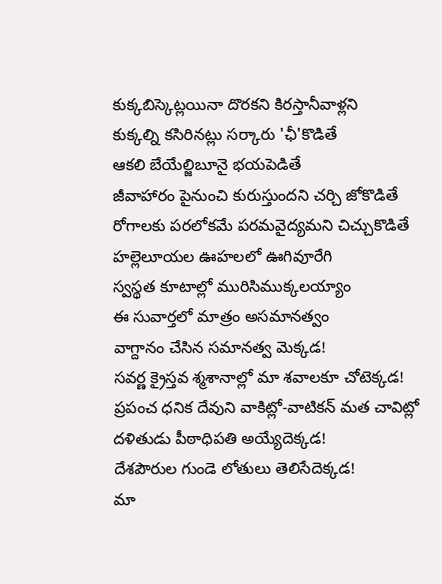కుక్కబిస్కెట్లయినా దొరకని కిరస్తానీవాళ్లని
కుక్కల్ని కసిరినట్లు సర్కారు 'ఛీ'కొడితే
ఆకలి బేయేల్జిబూనై భయపెడితే
జీవాహారం పైనుంచి కురుస్తుందని చర్చి జోకొడితే
రోగాలకు పరలోకమే పరమవైద్యమని చిచ్చుకొడితే
హల్లెలూయల ఊహలలో ఊగివూరేగి
స్వస్థత కూటాల్లో మురిసిముక్కలయ్యాం
ఈ సువార్తలో మాత్రం అసమానత్వం
వాగ్దానం చేసిన సమానత్వ మెక్కడ!
సవర్ణ క్రైస్తవ శ్మశానాల్లో మా శవాలకూ చోటెక్కడ!
ప్రపంచ ధనిక దేవుని వాకిట్లో-వాటికన్ మత చావిట్లో
దళితుడు పీఠాధిపతి అయ్యేదెక్కడ!
దేశపౌరుల గుండె లోతులు తెలిసేదెక్కడ!
మా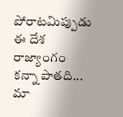పోరాటమిప్పుడు
ఈ దేశ రాజ్యాంగం కన్నా పాతది...
మా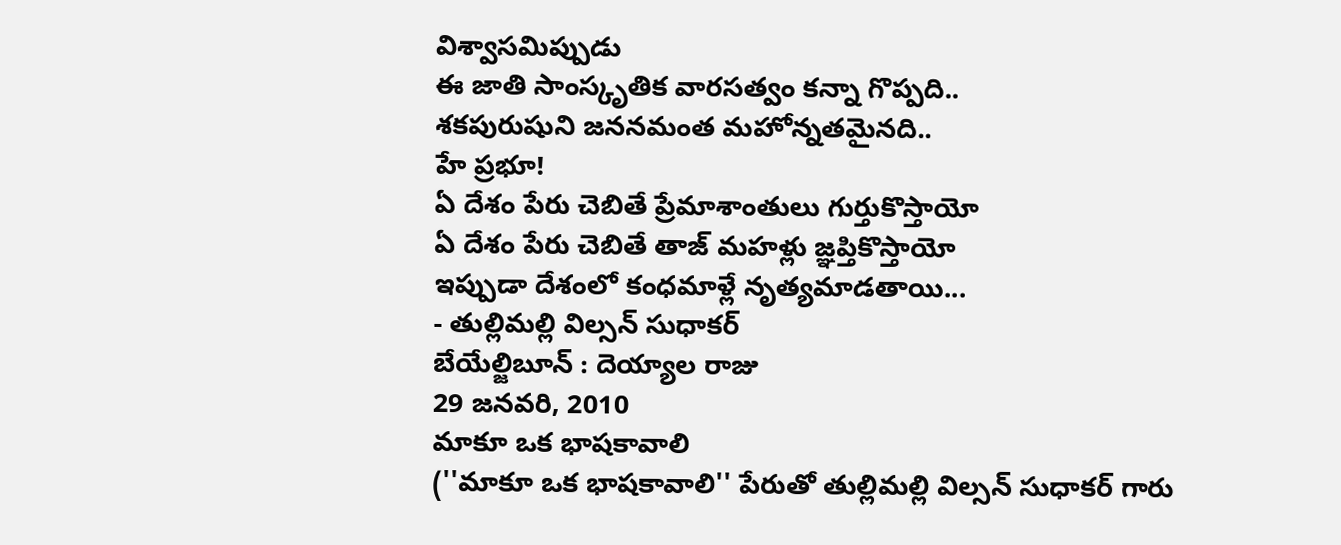విశ్వాసమిప్పుడు
ఈ జాతి సాంస్కృతిక వారసత్వం కన్నా గొప్పది..
శకపురుషుని జననమంత మహోన్నతమైనది..
హే ప్రభూ!
ఏ దేశం పేరు చెబితే ప్రేమాశాంతులు గుర్తుకొస్తాయో
ఏ దేశం పేరు చెబితే తాజ్ మహళ్లు జ్ఞప్తికొస్తాయో
ఇప్పుడా దేశంలో కంధమాళ్లే నృత్యమాడతాయి...
- తుల్లిమల్లి విల్సన్ సుధాకర్
బేయేల్జిబూన్ : దెయ్యాల రాజు
29 జనవరి, 2010
మాకూ ఒక భాషకావాలి
(''మాకూ ఒక భాషకావాలి'' పేరుతో తుల్లిమల్లి విల్సన్ సుధాకర్ గారు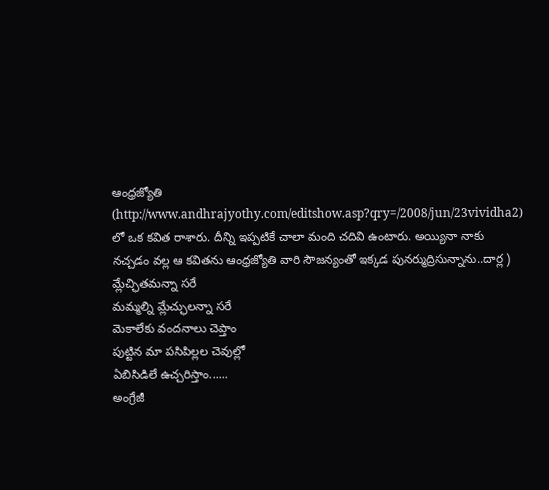ఆంధ్రజ్యోతి (http://www.andhrajyothy.com/editshow.asp?qry=/2008/jun/23vividha2) లో ఒక కవిత రాశారు. దీన్ని ఇప్పటికే చాలా మంది చదివి ఉంటారు. అయ్యినా నాకు నచ్చడం వల్ల ఆ కవితను ఆంధ్రజ్యోతి వారి సౌజన్యంతో ఇక్కడ పునర్ముద్రిసున్నాను..దార్ల )
మ్లేచ్ఛితమన్నా సరే
మమ్మల్ని మ్లేచ్ఛులన్నా సరే
మెకాలేకు వందనాలు చెప్తాం
పుట్టిన మా పసిపిల్లల చెవుల్లో
ఏబిసిడిలే ఉచ్చరిస్తాం......
అంగ్రేజీ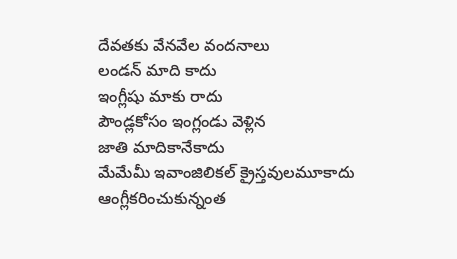దేవతకు వేనవేల వందనాలు
లండన్ మాది కాదు
ఇంగ్లీషు మాకు రాదు
పౌండ్లకోసం ఇంగ్లండు వెళ్లిన
జాతి మాదికానేకాదు
మేమేమీ ఇవాంజిలికల్ క్రైస్తవులమూకాదు
ఆంగ్లీకరించుకున్నంత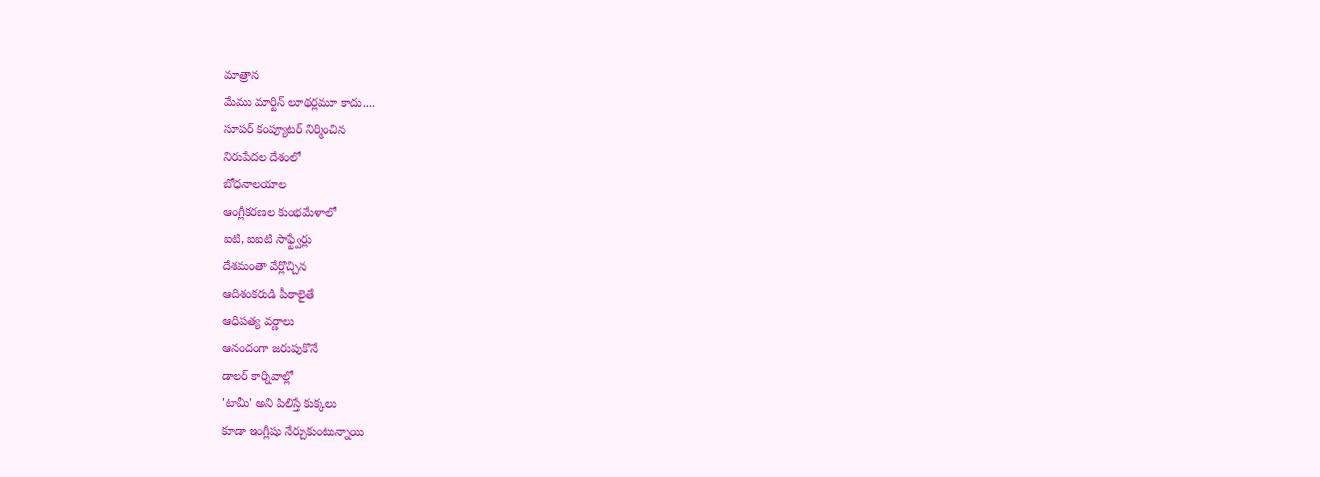మాత్రాన
మేము మార్టిన్ లూథర్లమూ కాదు....
సూపర్ కంప్యూటర్ నిర్మించిన
నిరుపేదల దేశంలో
బోధనాలయాల
ఆంగ్లీకరణల కుంభమేళాలో
ఐటి, ఐఐటి సాఫ్ట్వేర్లు
దేశమంతా వేర్లొచ్చిన
ఆదిశంకరుడి పీఠాలైతే
ఆధిపత్య వర్ణాలు
ఆనందంగా జరుపుకొనే
డాలర్ కార్నివాల్లో
'టామీ' అని పిలిస్తే కుక్కలు
కూడా ఇంగ్లీషు నేర్చుకుంటున్నాయి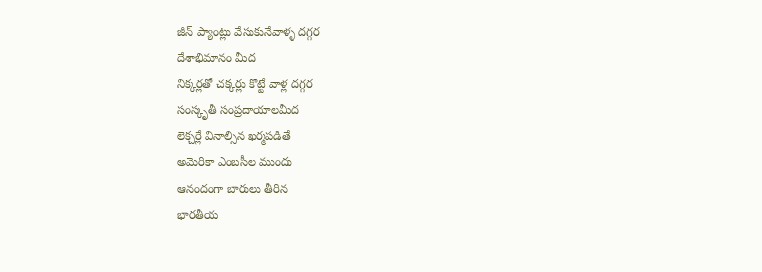జీన్ ప్యాంట్లు వేసుకునేవాళ్ళ దగ్గర
దేశాభిమానం మీద
నిక్కర్లతో చక్కర్లు కొట్టే వాళ్ల దగ్గర
సంస్కృతీ సంప్రదాయాలమీద
లెక్చర్లే వినాల్సిన ఖర్మపడితే
అమెరికా ఎంబసీల ముందు
ఆనందంగా బారులు తీరిన
భారతీయ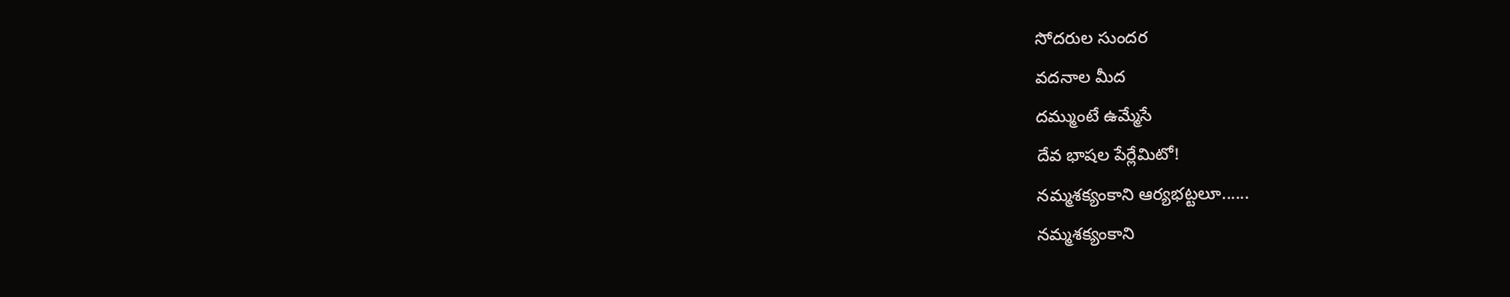సోదరుల సుందర
వదనాల మీద
దమ్ముంటే ఉమ్మేసే
దేవ భాషల పేర్లేమిటో!
నమ్మశక్యంకాని ఆర్యభట్టలూ......
నమ్మశక్యంకాని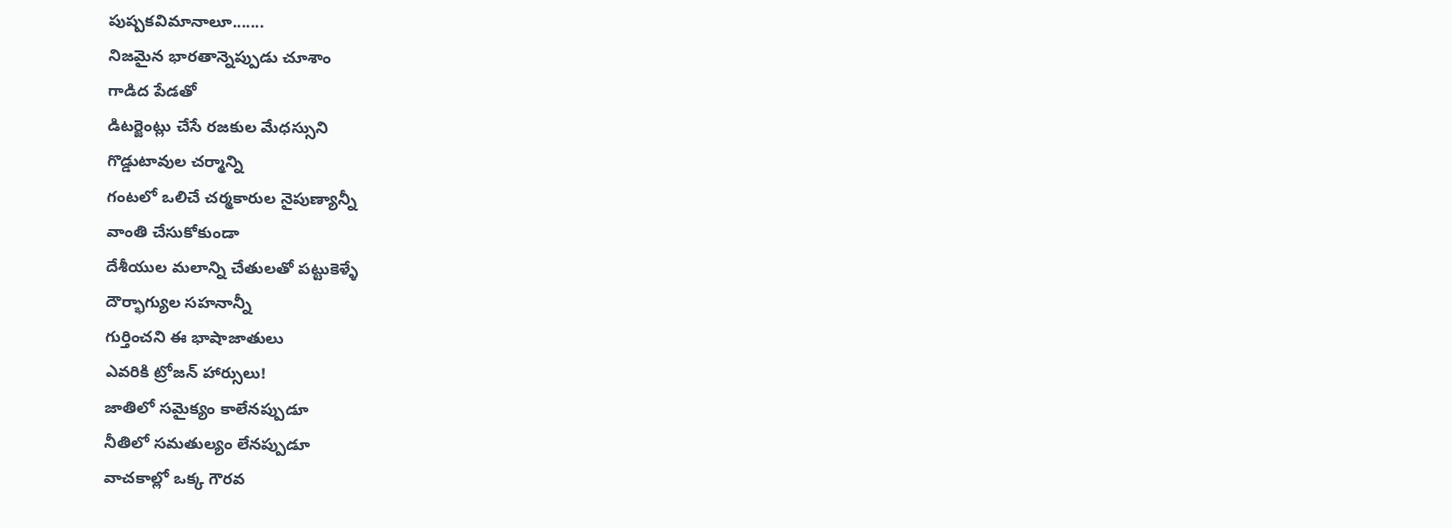పుష్పకవిమానాలూ.......
నిజమైన భారతాన్నెప్పుడు చూశాం
గాడిద పేడతో
డిటర్జెంట్లు చేసే రజకుల మేధస్సుని
గొడ్డుటావుల చర్మాన్ని
గంటలో ఒలిచే చర్మకారుల నైపుణ్యాన్నీ
వాంతి చేసుకోకుండా
దేశీయుల మలాన్ని చేతులతో పట్టుకెళ్ళే
దౌర్భాగ్యుల సహనాన్నీ
గుర్తించని ఈ భాషాజాతులు
ఎవరికి ట్రోజన్ హార్సులు!
జాతిలో సమైక్యం కాలేనప్పుడూ
నీతిలో సమతుల్యం లేనప్పుడూ
వాచకాల్లో ఒక్క గౌరవ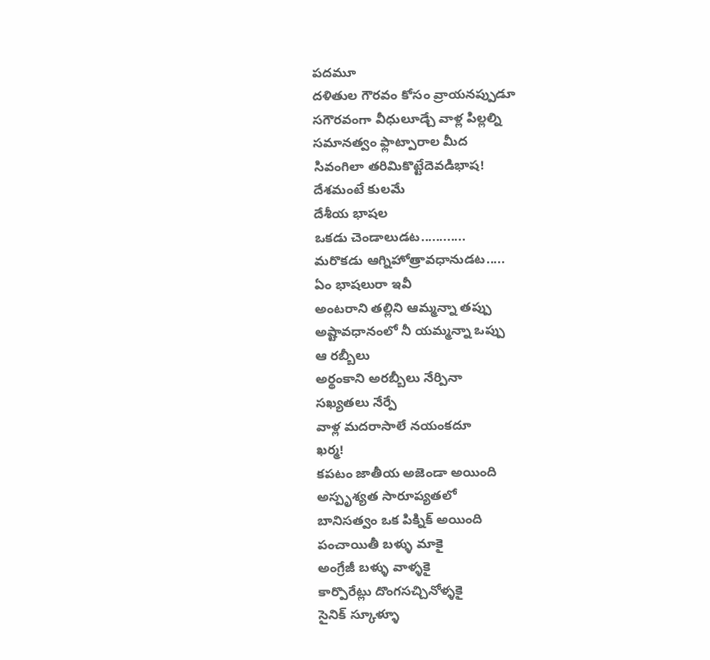పదమూ
దళితుల గౌరవం కోసం వ్రాయనప్పుడూ
సగౌరవంగా వీధులూడ్చే వాళ్ల పిల్లల్ని
సమానత్వం ఫ్లాట్పారాల మీద
సివంగిలా తరిమికొట్టేదెవడిభాష!
దేశమంటే కులమే
దేశీయ భాషల
ఒకడు చెండాలుడట............
మరొకడు ఆగ్నిహోత్రావధానుడట.....
ఏం భాషలురా ఇవీ
అంటరాని తల్లిని ఆమ్మన్నా తప్పు
అష్టావధానంలో నీ యమ్మన్నా ఒప్పు
ఆ రబ్బీలు
అర్థంకాని అరబ్బీలు నేర్పినా
సఖ్యతలు నేర్పే
వాళ్ల మదరాసాలే నయంకదూ
ఖర్మ!
కపటం జాతీయ అజెండా అయింది
అస్పృశ్యత సారూప్యతలో
బానిసత్వం ఒక పిక్నిక్ అయింది
పంచాయితీ బళ్ళు మాకై
అంగ్రేజీ బళ్ళు వాళ్ళకై
కార్పొరేట్లు దొంగసచ్చినోళ్ళకై
సైనిక్ స్కూళ్ళూ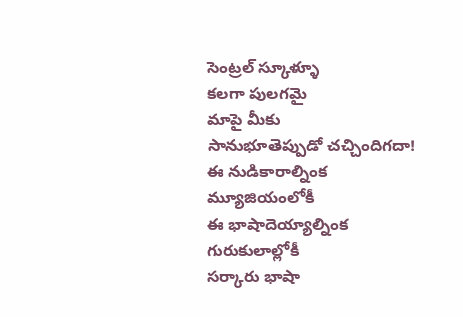సెంట్రల్ స్కూళ్ళూ
కలగా పులగమై
మాపై మీకు
సానుభూతెప్పుడో చచ్చిందిగదా!
ఈ నుడికారాల్నింక మ్యూజియంలోకీ
ఈ భాషాదెయ్యాల్నింక గురుకులాల్లోకీ
సర్కారు భాషా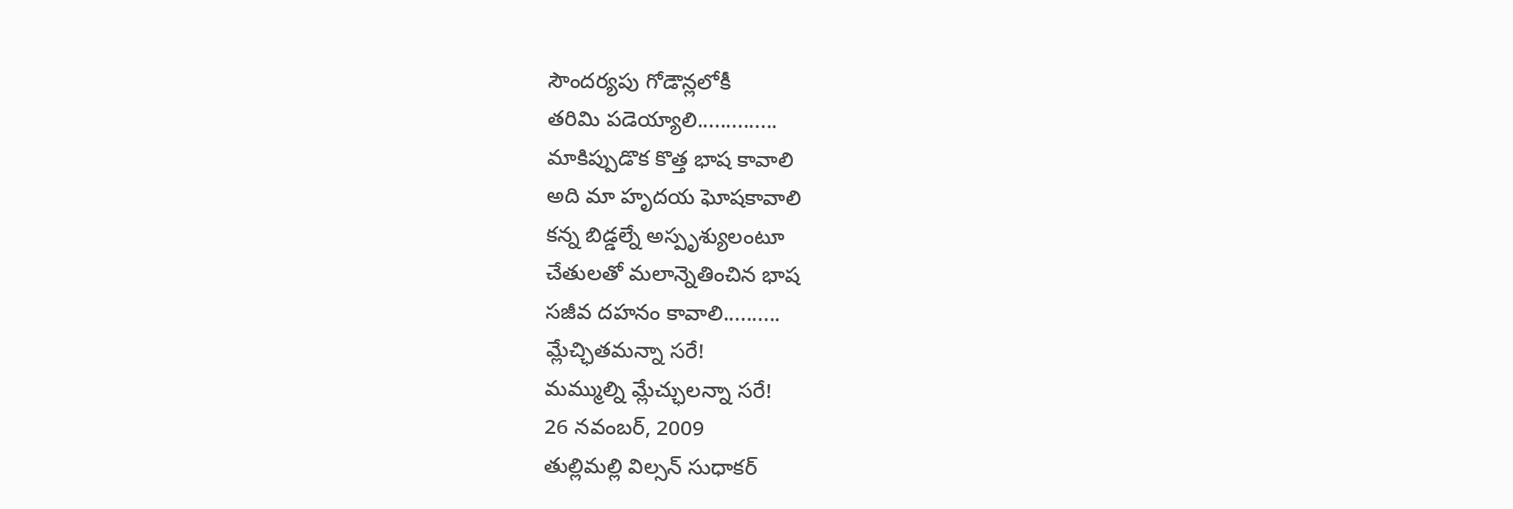సౌందర్యపు గోడౌన్లలోకీ
తరిమి పడెయ్యాలి..............
మాకిప్పుడొక కొత్త భాష కావాలి
అది మా హృదయ ఘోషకావాలి
కన్న బిడ్డల్నే అస్పృశ్యులంటూ
చేతులతో మలాన్నెతించిన భాష
సజీవ దహనం కావాలి..........
మ్లేచ్ఛితమన్నా సరే!
మమ్ముల్ని మ్లేచ్ఛులన్నా సరే!
26 నవంబర్, 2009
తుల్లిమల్లి విల్సన్ సుధాకర్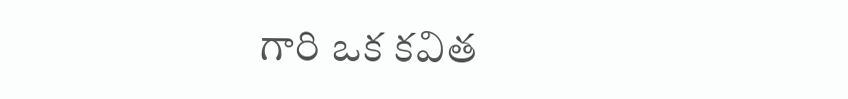గారి ఒక కవిత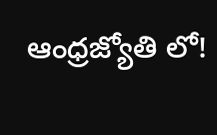ఆంధ్రజ్యోతి లో!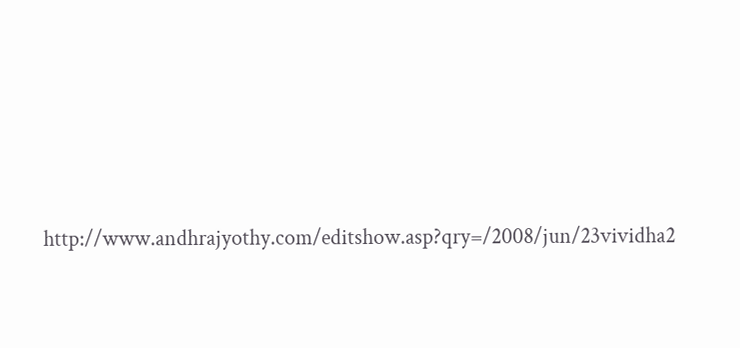http://www.andhrajyothy.com/editshow.asp?qry=/2008/jun/23vividha2